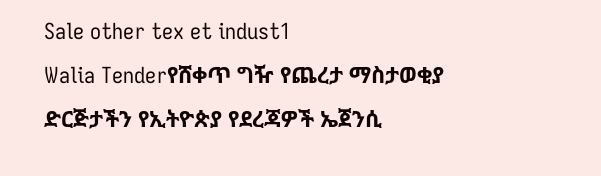Sale other tex et indust1
Walia Tenderየሸቀጥ ግዥ የጨረታ ማስታወቂያ
ድርጅታችን የኢትዮጵያ የደረጃዎች ኤጀንሲ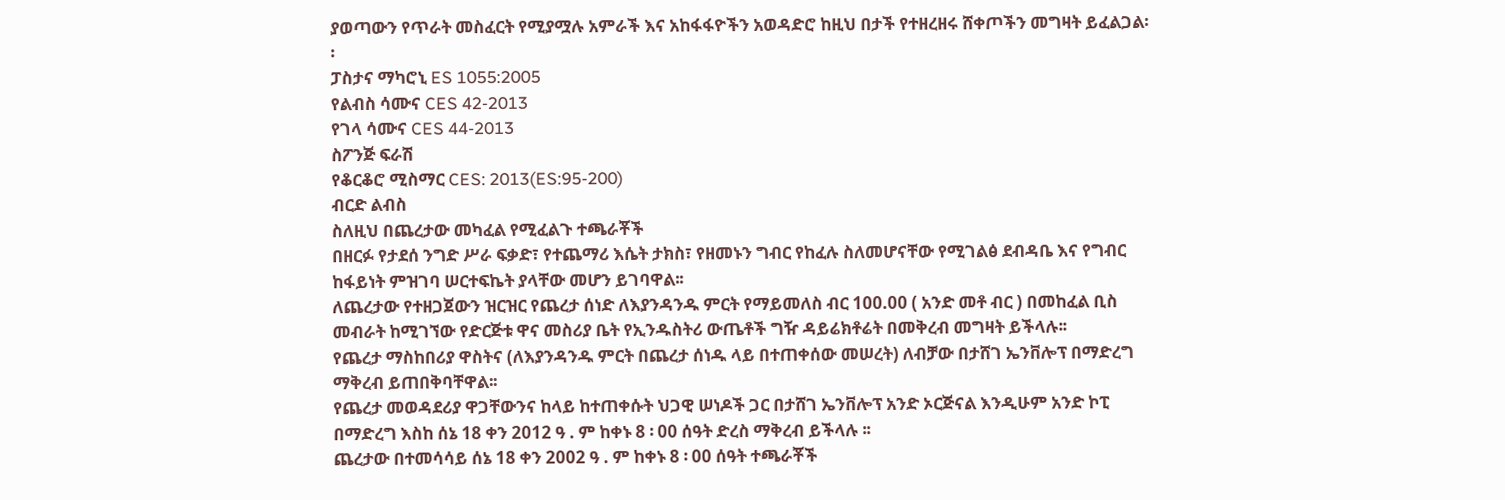ያወጣውን የጥራት መስፈርት የሚያሟሉ አምራች እና አከፋፋዮችን አወዳድሮ ከዚህ በታች የተዘረዘሩ ሸቀጦችን መግዛት ይፈልጋል፡፡
ፓስታና ማካሮኒ ES 1055:2005
የልብስ ሳሙና CES 42-2013
የገላ ሳሙና CES 44-2013
ስፖንጅ ፍራሽ
የቆርቆሮ ሚስማር CES: 2013(ES:95-200)
ብርድ ልብስ
ስለዚህ በጨረታው መካፈል የሚፈልጉ ተጫራቾች
በዘርፉ የታደሰ ንግድ ሥራ ፍቃድ፣ የተጨማሪ እሴት ታክስ፣ የዘመኑን ግብር የከፈሉ ስለመሆናቸው የሚገልፅ ደብዳቤ እና የግብር ከፋይነት ምዝገባ ሠርተፍኬት ያላቸው መሆን ይገባዋል፡፡
ለጨረታው የተዘጋጀውን ዝርዝር የጨረታ ሰነድ ለእያንዳንዱ ምርት የማይመለስ ብር 100.00 ( አንድ መቶ ብር ) በመከፈል ቢስ መብራት ከሚገኘው የድርጅቱ ዋና መስሪያ ቤት የኢንዱስትሪ ውጤቶች ግዥ ዳይሬክቶሬት በመቅረብ መግዛት ይችላሉ፡፡
የጨረታ ማስከበሪያ ዋስትና (ለእያንዳንዱ ምርት በጨረታ ሰነዱ ላይ በተጠቀሰው መሠረት) ለብቻው በታሸገ ኤንቨሎፕ በማድረግ ማቅረብ ይጠበቅባቸዋል፡፡
የጨረታ መወዳደሪያ ዋጋቸውንና ከላይ ከተጠቀሱት ህጋዊ ሠነዶች ጋር በታሸገ ኤንቨሎፕ አንድ ኦርጅናል እንዲሁም አንድ ኮፒ በማድረግ እስከ ሰኔ 18 ቀን 2012 ዓ . ም ከቀኑ 8 ፡ 00 ሰዓት ድረስ ማቅረብ ይችላሉ ፡፡
ጨረታው በተመሳሳይ ሰኔ 18 ቀን 2002 ዓ . ም ከቀኑ 8 ፡ 00 ሰዓት ተጫራቾች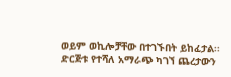ወይም ወኪሎቻቸው በተገኙበት ይከፈታል፡፡
ድርጅቱ የተሻለ አማራጭ ካገኘ ጨረታውን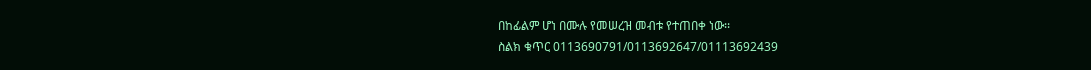በከፊልም ሆነ በሙሉ የመሠረዝ መብቱ የተጠበቀ ነው፡፡
ስልክ ቁጥር 0113690791/0113692647/01113692439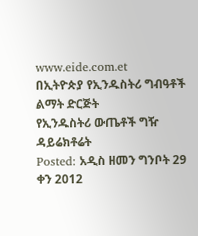www.eide.com.et
በኢትዮጵያ የኢንዱስትሪ ግብዓቶች ልማት ድርጅት
የኢንዱስትሪ ውጤቶች ግዥ ዳይሬክቶሬት
Posted: አዲስ ዘመን ግንቦት 29 ቀን 2012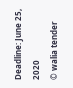Deadline: June 25, 2020
© walia tender